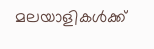മലയാളികൾക്ക്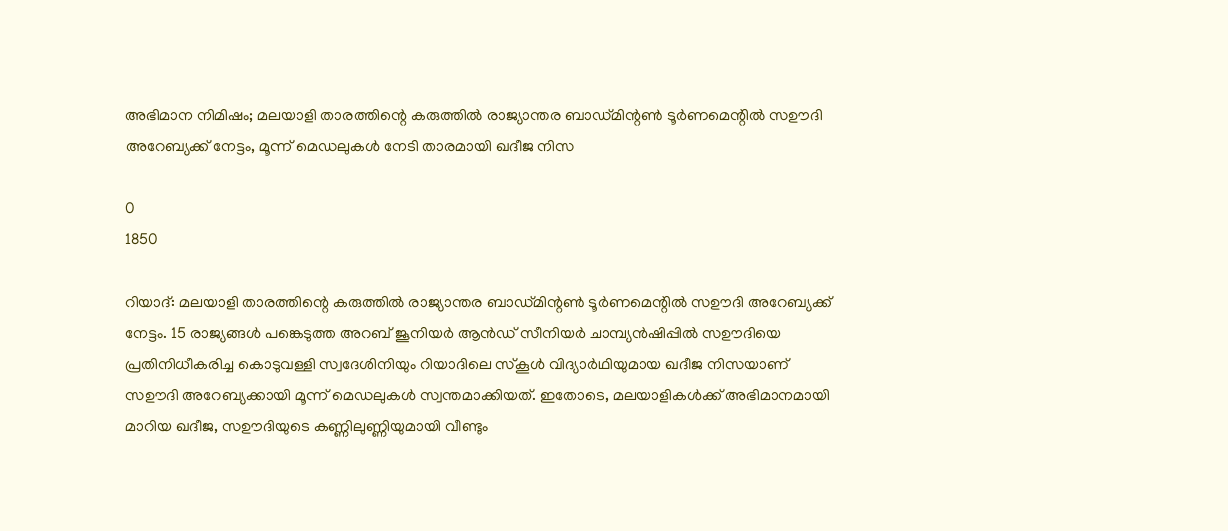അഭിമാന നിമിഷം; മലയാളി താരത്തിന്റെ കരുത്തില്‍ രാജ്യാന്തര ബാഡ്മിന്റണ്‍ ടൂര്‍ണമെന്റില്‍ സഊദി അറേബ്യക്ക് നേട്ടം, മൂന്ന് മെഡലുകൾ നേടി താരമായി ഖദീജ നിസ

0
1850

റിയാദ്: മലയാളി താരത്തിന്റെ കരുത്തില്‍ രാജ്യാന്തര ബാഡ്മിന്റണ്‍ ടൂര്‍ണമെന്റില്‍ സഊദി അറേബ്യക്ക് നേട്ടം. 15 രാജ്യങ്ങള്‍ പങ്കെടുത്ത അറബ് ജൂനിയര്‍ ആൻഡ് സീനിയര്‍ ചാമ്പ്യന്‍ഷിപ്പില്‍ സഊദിയെ പ്രതിനിധീകരിച്ച കൊടുവള്ളി സ്വദേശിനിയും റിയാദിലെ സ്കൂൾ വിദ്യാർഥിയുമായ ഖദീജ നിസയാണ് സഊദി അറേബ്യക്കായി മൂന്ന് മെഡലുകള്‍ സ്വന്തമാക്കിയത്. ഇതോടെ, മലയാളികൾക്ക് അഭിമാനമായി മാറിയ ഖദീജ, സഊദിയുടെ കണ്ണിലുണ്ണിയുമായി വീണ്ടും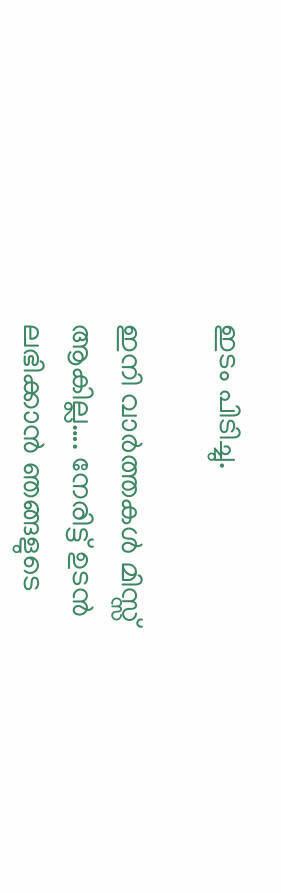ഇടം പിടിച്ചു.

ഇനി വാർത്തകൾ മിസ്സ്‌ ആകില്ല…. നേരിട്ട് ഉടൻ ലഭിക്കാൻ ഞങ്ങളുടെ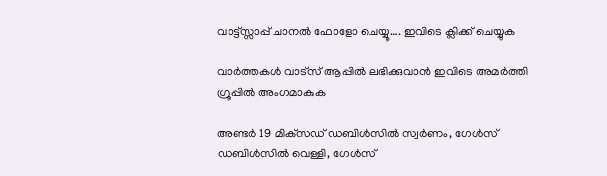വാട്ട്സ്സാപ്പ് ചാനൽ ഫോളോ ചെയ്യൂ…. ഇവിടെ ക്ലിക്ക് ചെയ്യുക

വാർത്തകൾ വാട്സ് ആപ്പിൽ ലഭിക്കുവാൻ ഇവിടെ അമർത്തി ഗ്രൂപ്പിൽ അംഗമാകുക

അണ്ടര്‍ 19 മിക്‌സഡ് ഡബിള്‍സില്‍ സ്വര്‍ണം, ഗേള്‍സ് ഡബിള്‍സില്‍ വെള്ളി, ഗേള്‍സ്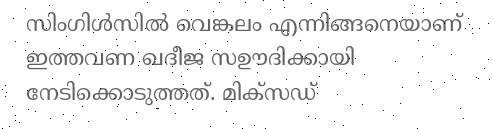സിംഗിള്‍സില്‍ വെങ്കലം എന്നിങ്ങനെയാണ് ഇത്തവണ ഖദീജ സഊദിക്കായി നേടിക്കൊടുത്തത്. മിക്‌സഡ്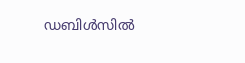ഡബിള്‍സില്‍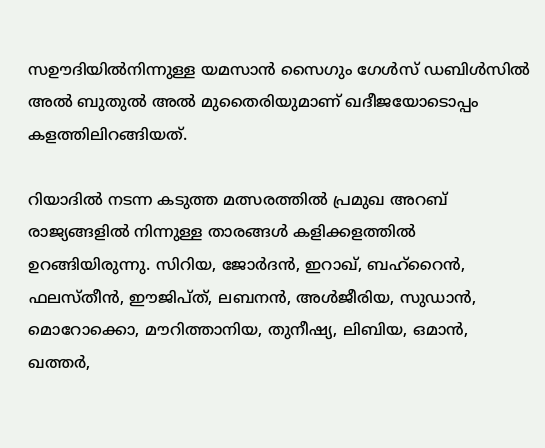സഊദിയിൽനിന്നുള്ള യമസാന്‍ സൈഗും ഗേള്‍സ് ഡബിള്‍സില്‍ അല്‍ ബുതുല്‍ അല്‍ മുതൈരിയുമാണ് ഖദീജയോടൊപ്പം കളത്തിലിറങ്ങിയത്.

റിയാദിൽ നടന്ന കടുത്ത മത്സരത്തിൽ പ്രമുഖ അറബ് രാജ്യങ്ങളിൽ നിന്നുള്ള താരങ്ങൾ കളിക്കളത്തിൽ ഉറങ്ങിയിരുന്നു. സിറിയ, ജോർദന്‍, ഇറാഖ്, ബഹ്‌റൈന്‍, ഫലസ്തീന്‍, ഈജിപ്ത്, ലബനൻ, അള്‍ജീരിയ, സുഡാന്‍, മൊറോക്കൊ, മൗറിത്താനിയ, തുനീഷ്യ, ലിബിയ, ഒമാന്‍, ഖത്തര്‍,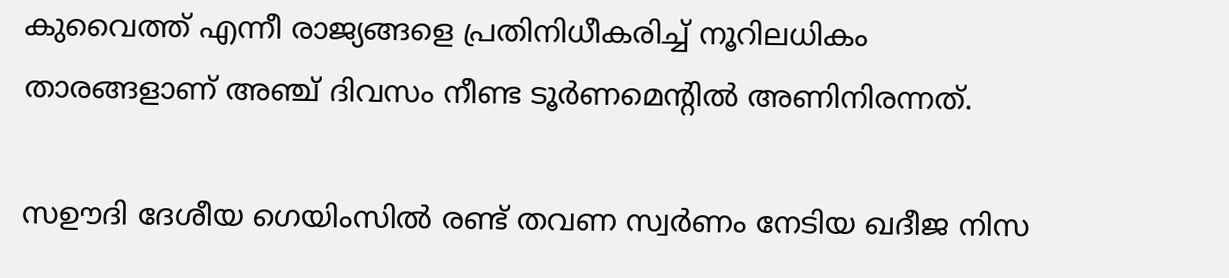കുവൈത്ത് എന്നീ രാജ്യങ്ങളെ പ്രതിനിധീകരിച്ച് നൂറിലധികം താരങ്ങളാണ് അഞ്ച് ദിവസം നീണ്ട ടൂർണമെന്റില്‍ അണിനിരന്നത്.

സഊദി ദേശീയ ഗെയിംസില്‍ രണ്ട് തവണ സ്വര്‍ണം നേടിയ ഖദീജ നിസ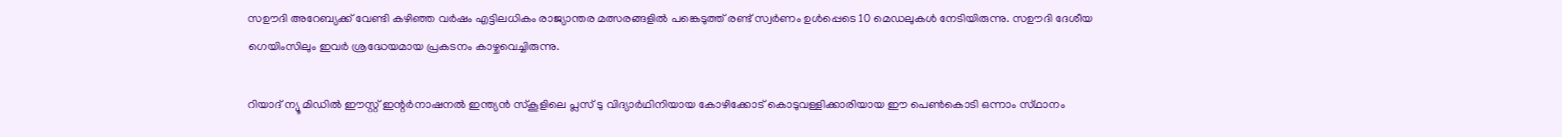സഊദി അറേബ്യക്ക് വേണ്ടി കഴിഞ്ഞ വര്‍ഷം എട്ടിലധികം രാജ്യാന്തര മത്സരങ്ങളില്‍ പങ്കെടുത്ത് രണ്ട് സ്വര്‍ണം ഉള്‍പ്പെടെ 10 മെഡലുകള്‍ നേടിയിരുന്നു. സഊദി ദേശീയ ഗെയിംസിലും ഇവർ ശ്രദ്ധേയമായ പ്രകടനം കാഴ്ചവെച്ചിരുന്നു.

റിയാദ് ന്യൂ മിഡിൽ ഈസ്റ്റ് ഇന്റർനാഷനൽ ഇന്ത്യൻ സ്കൂ‌ളിലെ പ്ലസ് ടു വിദ്യാർഥിനിയായ കോഴിക്കോട് കൊടുവള്ളിക്കാരിയായ ഈ പെൺകൊടി ഒന്നാം സ്‌ഥാനം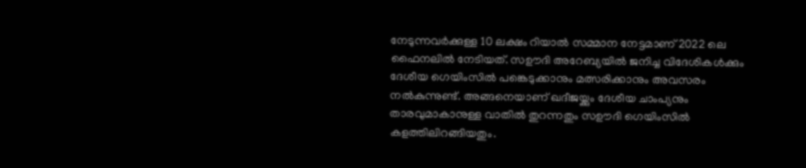നേടുന്നവർക്കുള്ള 10 ലക്ഷം റിയാൽ സമ്മാന നേട്ടമാണ് 2022 ലെ ഫൈനലിൽ നേടിയത്. സഊദി അറേബ്യയിൽ ജനിച്ച വിദേശികൾക്കും ദേശീയ ഗെയിംസിൽ പങ്കെടുക്കാനും മത്സരിക്കാനും അവസരം നൽകുന്നുണ്ട്. അങ്ങനെയാണ് ഖദീജയ്ക്കും ദേശീയ ചാംപ്യനും താരവുമാകാനുള്ള വാതിൽ തുറന്നതും സഊദി ഗെയിംസിൽ കളത്തിലിറങ്ങിയതും.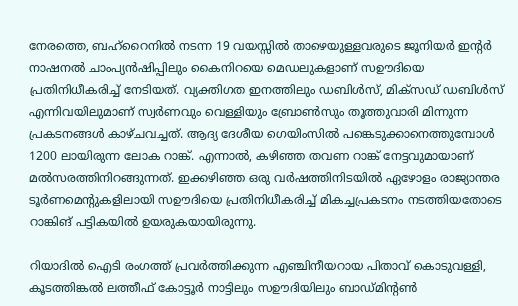നേരത്തെ, ബഹ്റൈനിൽ നടന്ന 19 വയസ്സിൽ താഴെയുള്ളവരുടെ ജൂനിയർ ഇന്റർ നാഷനൽ ചാംപ്യൻഷിപ്പിലും കൈനിറയെ മെഡലുകളാണ് സഊദിയെ പ്രതിനിധീകരിച്ച് നേടിയത്. വ്യക്തിഗത ഇനത്തിലും ഡബിൾസ്, മിക്‌സഡ് ഡബിൾസ് എന്നിവയിലുമാണ് സ്വർണവും വെള്ളിയും ബ്രോൺസും തൂത്തുവാരി മിന്നുന്ന പ്രകടനങ്ങൾ കാഴ്ചവച്ചത്. ആദ്യ ദേശീയ ഗെയിംസിൽ പങ്കെടുക്കാനെത്തുമ്പോൾ 1200 ലായിരുന്ന ലോക റാങ്ക്. എന്നാൽ, കഴിഞ്ഞ തവണ റാങ്ക് നേട്ടവുമായാണ് മൽസരത്തിനിറങ്ങുന്നത്. ഇക്കഴിഞ്ഞ ഒരു വർഷത്തിനിടയിൽ ഏഴോളം രാജ്യാന്തര ടൂർണമെന്റുകളിലായി സഊദിയെ പ്രതിനിധീകരിച്ച് മികച്ചപ്രകടനം നടത്തിയതോടെ റാങ്കിങ് പട്ടികയിൽ ഉയരുകയായിരുന്നു.

റിയാദിൽ ഐടി രംഗത്ത് പ്രവർത്തിക്കുന്ന എഞ്ചിനീയറായ പിതാവ് കൊടുവള്ളി, കൂടത്തിങ്കൽ ലത്തീഫ് കോട്ടൂർ നാട്ടിലും സഊദിയിലും ബാഡ്മിന്റൺ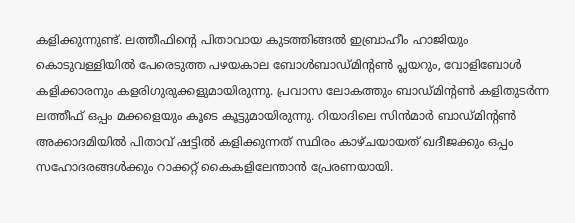കളിക്കുന്നുണ്ട്. ലത്തീഫിന്റെ പിതാവായ കുടത്തിങ്ങൽ ഇബ്രാഹീം ഹാജിയും കൊടുവള്ളിയിൽ പേരെടുത്ത പഴയകാല ബോൾബാഡ്മിന്റൺ പ്ലയറും, വോളിബോൾ കളിക്കാരനും കളരിഗുരുക്കളുമായിരുന്നു. പ്രവാസ ലോകത്തും ബാഡ്മിന്റൺ കളിതുടർന്ന ലത്തീഫ് ഒപ്പം മക്കളെയും കൂടെ കൂട്ടുമായിരുന്നു. റിയാദിലെ സിൻമാർ ബാഡ്മിന്റൺ അക്കാദമിയിൽ പിതാവ് ഷട്ടിൽ കളിക്കുന്നത് സ്ഥിരം കാഴ്ചയായത് ഖദീജക്കും ഒപ്പം സഹോദരങ്ങൾക്കും റാക്കറ്റ് കൈകളിലേന്താൻ പ്രേരണയായി.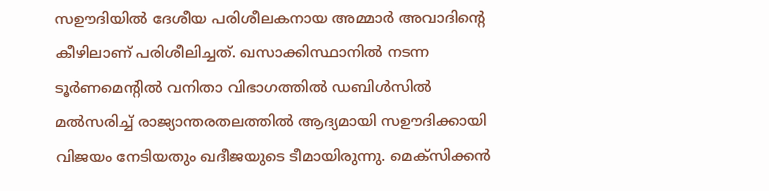സഊദിയില്‍ ദേശീയ പരിശീലകനായ അമ്മാർ അവാദിന്റെ കീഴിലാണ് പരിശീലിച്ചത്. ഖസാക്കിസ്ഥാനിൽ നടന്ന ടൂർണമെന്റിൽ വനിതാ വിഭാഗത്തിൽ ഡബിൾസിൽ മൽസരിച്ച് രാജ്യാന്തരതലത്തിൽ ആദ്യമായി സഊദിക്കായി വിജയം നേടിയതും ഖദീജയുടെ ടീമായിരുന്നു. മെക്സിക്കൻ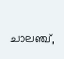ചാലഞ്ച്,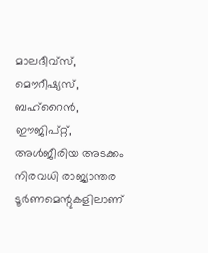മാലദീവ്സ്, മൌറീഷ്യസ്, ബഹ്റൈൻ, ഈജിപ്റ്റ്, അൾജീരിയ അടക്കം നിരവധി രാജ്യാന്തര ടൂർണമെന്റുകളിലാണ്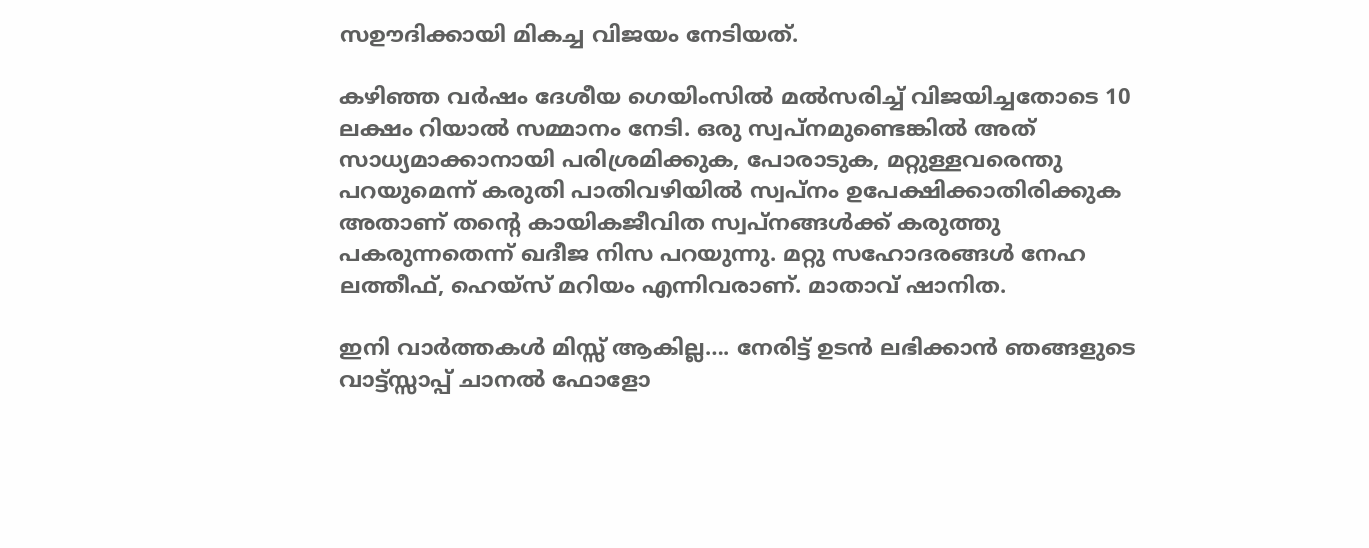സഊദിക്കായി മികച്ച വിജയം നേടിയത്.

കഴിഞ്ഞ വർഷം ദേശീയ ഗെയിംസിൽ മൽസരിച്ച് വിജയിച്ചതോടെ 10 ലക്ഷം റിയാൽ സമ്മാനം നേടി. ഒരു സ്വപ്നമുണ്ടെങ്കിൽ അത് സാധ്യമാക്കാനായി പരിശ്രമിക്കുക, പോരാടുക, മറ്റുള്ളവരെന്തു പറയുമെന്ന് കരുതി പാതിവഴിയിൽ സ്വപ്നം ഉപേക്ഷിക്കാതിരിക്കുക അതാണ് തന്റെ കായികജീവിത സ്വപ്നങ്ങള്‍ക്ക് കരുത്തു പകരുന്നതെന്ന് ഖദീജ നിസ പറയുന്നു. മറ്റു സഹോദരങ്ങൾ നേഹ ലത്തീഫ്, ഹെയ്സ് മറിയം എന്നിവരാണ്. മാതാവ് ഷാനിത.

ഇനി വാർത്തകൾ മിസ്സ്‌ ആകില്ല…. നേരിട്ട് ഉടൻ ലഭിക്കാൻ ഞങ്ങളുടെ വാട്ട്സ്സാപ്പ് ചാനൽ ഫോളോ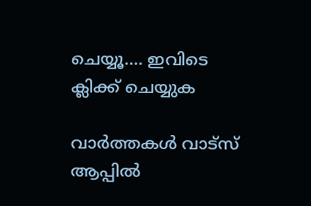ചെയ്യൂ…. ഇവിടെ ക്ലിക്ക് ചെയ്യുക

വാർത്തകൾ വാട്സ് ആപ്പിൽ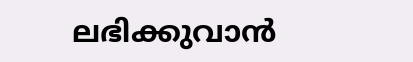ലഭിക്കുവാൻ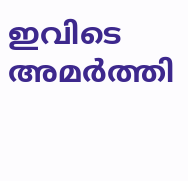ഇവിടെ അമർത്തി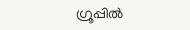ഗ്രൂപ്പിൽ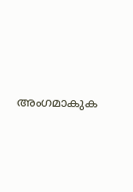അംഗമാകുക